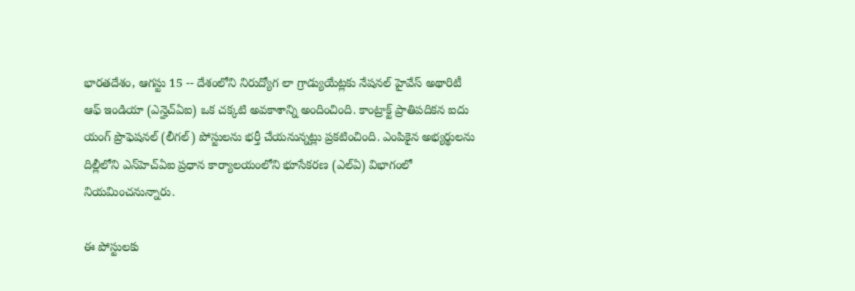భారతదేశం, ఆగస్టు 15 -- దేశంలోని నిరుద్యోగ లా గ్రాడ్యుయేట్లకు నేషనల్ హైవేస్ అథారిటీ ఆఫ్ ఇండియా (ఎన్హెచ్ఏఐ) ఒక చక్కటి అవకాశాన్ని అందించింది. కాంట్రాక్ట్ ప్రాతిపదికన ఐదు యంగ్ ప్రొఫెషనల్ (లీగల్) పోస్టులను భర్తీ చేయనున్నట్లు ప్రకటించింది. ఎంపికైన అభ్యర్థులను దిల్లీలోని ఎన్‌హెచ్‌ఏఐ ప్రధాన కార్యాలయంలోని భూసేకరణ (ఎల్ఏ) విభాగంలో నియమించనున్నారు.

ఈ పోస్టులకు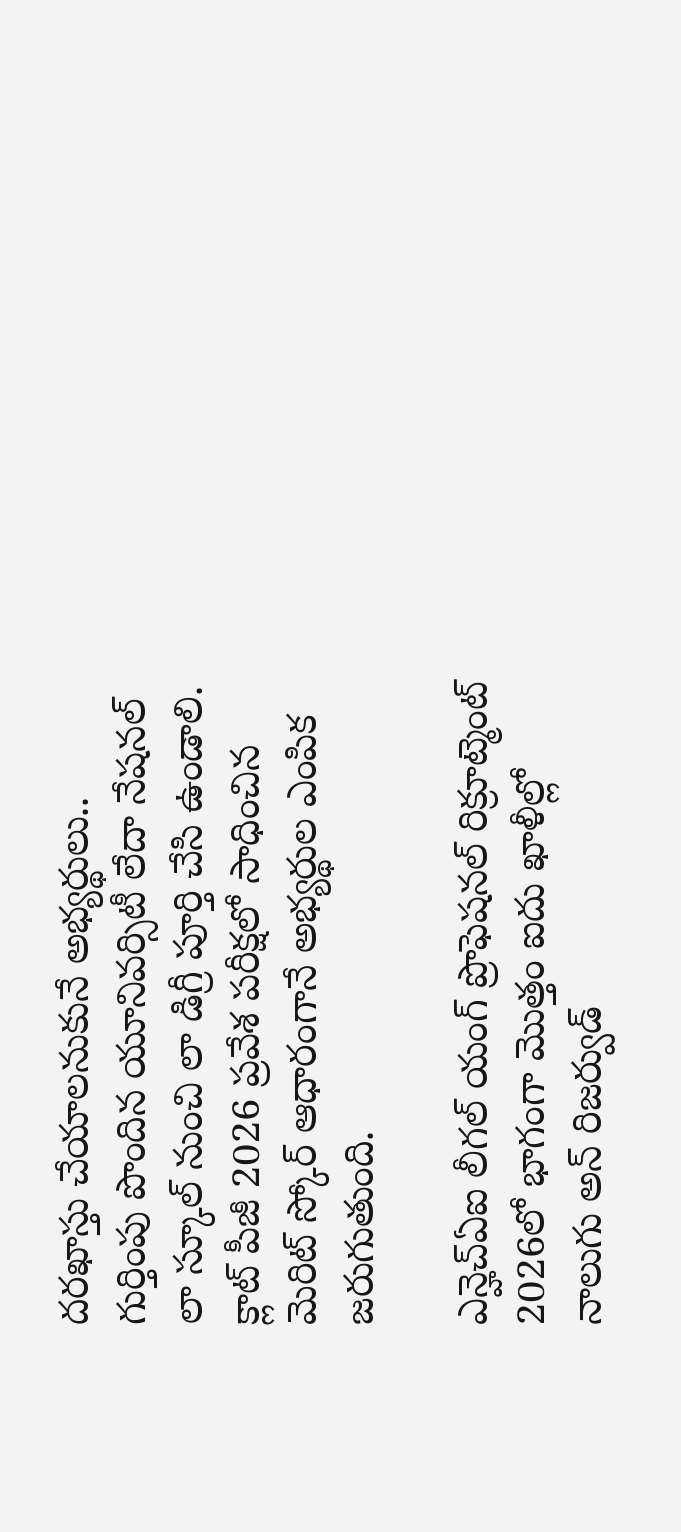దరఖాస్తు చేయాలనుకునే అభ్యర్థులు.. గుర్తింపు పొందిన యూనివర్సిటీ లేదా నేషనల్ లా స్కూల్ నుంచి లా డిగ్రీ పూర్తి చేసి ఉండాలి. క్లాట్ పీజీ 2026 ప్రవేశ పరీక్షలో సాధించిన మెరిట్ స్కోర్ ఆధారంగానే అభ్యర్థుల ఎంపిక జరుగుతుంది.

ఎన్హెచ్ఏఐ లీగల్ యంగ్ ప్రొఫెషనల్ రిక్రూట్మెంట్ 2026లో భాగంగా మొత్తం ఐదు ఖాళీల్లో నాలుగు అన్ రిజర్వుడ్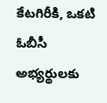కేటగిరీకి, ఒకటి ఓబీసీ అభ్యర్థులకు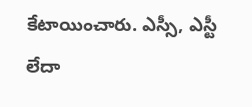కేటాయించారు. ఎస్సీ, ఎస్టీ లేదా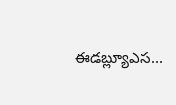ఈడబ్ల్యూఎస...